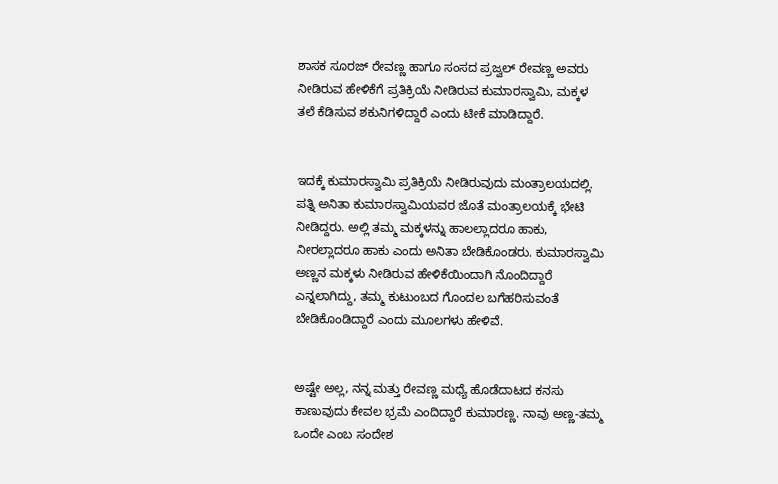ಶಾಸಕ ಸೂರಜ್ ರೇವಣ್ಣ ಹಾಗೂ ಸಂಸದ ಪ್ರಜ್ವಲ್ ರೇವಣ್ಣ ಅವರು ನೀಡಿರುವ ಹೇಳಿಕೆಗೆ ಪ್ರತಿಕ್ರಿಯೆ ನೀಡಿರುವ ಕುಮಾರಸ್ವಾಮಿ, ಮಕ್ಕಳ ತಲೆ ಕೆಡಿಸುವ ಶಕುನಿಗಳಿದ್ದಾರೆ ಎಂದು ಟೀಕೆ ಮಾಡಿದ್ದಾರೆ.


ಇದಕ್ಕೆ ಕುಮಾರಸ್ವಾಮಿ ಪ್ರತಿಕ್ರಿಯೆ ನೀಡಿರುವುದು ಮಂತ್ರಾಲಯದಲ್ಲಿ. ಪತ್ನಿ ಅನಿತಾ ಕುಮಾರಸ್ವಾಮಿಯವರ ಜೊತೆ ಮಂತ್ರಾಲಯಕ್ಕೆ ಭೇಟಿ ನೀಡಿದ್ದರು. ಅಲ್ಲಿ ತಮ್ಮ ಮಕ್ಕಳನ್ನು ಹಾಲಲ್ಲಾದರೂ ಹಾಕು, ನೀರಲ್ಲಾದರೂ ಹಾಕು ಎಂದು ಅನಿತಾ ಬೇಡಿಕೊಂಡರು. ಕುಮಾರಸ್ವಾಮಿ ಅಣ್ಣನ ಮಕ್ಕಳು ನೀಡಿರುವ ಹೇಳಿಕೆಯಿಂದಾಗಿ ನೊಂದಿದ್ದಾರೆ ಎನ್ನಲಾಗಿದ್ದು, ತಮ್ಮ ಕುಟುಂಬದ ಗೊಂದಲ ಬಗೆಹರಿಸುವಂತೆ ಬೇಡಿಕೊಂಡಿದ್ದಾರೆ ಎಂದು ಮೂಲಗಳು ಹೇಳಿವೆ.


ಅಷ್ಟೇ ಅಲ್ಲ, ನನ್ನ ಮತ್ತು ರೇವಣ್ಣ ಮಧ್ಯೆ ಹೊಡೆದಾಟದ ಕನಸು ಕಾಣುವುದು ಕೇವಲ ಭ್ರಮೆ ಎಂದಿದ್ದಾರೆ ಕುಮಾರಣ್ಣ. ನಾವು ಅಣ್ಣ-ತಮ್ಮ ಒಂದೇ ಎಂಬ ಸಂದೇಶ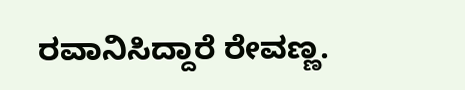ರವಾನಿಸಿದ್ದಾರೆ ರೇವಣ್ಣ.